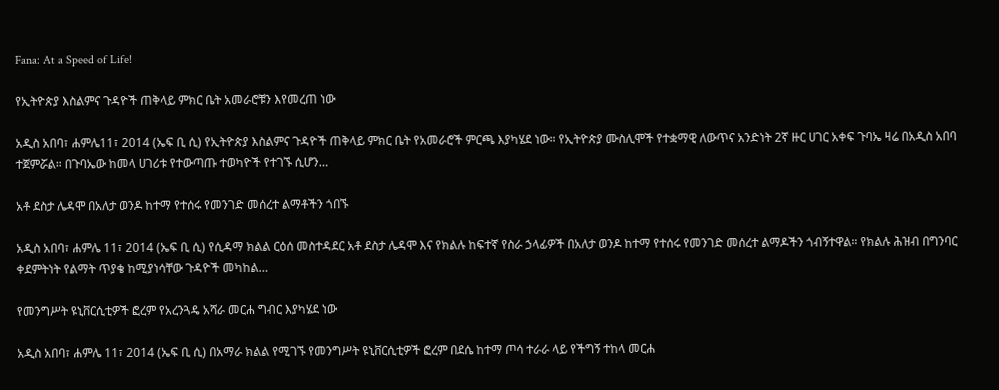Fana: At a Speed of Life!

የኢትዮጵያ እስልምና ጉዳዮች ጠቅላይ ምክር ቤት አመራሮቹን እየመረጠ ነው

አዲስ አበባ፣ ሐምሌ11፣ 2014 (ኤፍ ቢ ሲ) የኢትዮጵያ እስልምና ጉዳዮች ጠቅላይ ምክር ቤት የአመራሮች ምርጫ እያካሄደ ነው። የኢትዮጵያ ሙስሊሞች የተቋማዊ ለውጥና አንድነት 2ኛ ዙር ሀገር አቀፍ ጉባኤ ዛሬ በአዲስ አበባ ተጀምሯል። በጉባኤው ከመላ ሀገሪቱ የተውጣጡ ተወካዮች የተገኙ ሲሆን…

አቶ ደስታ ሌዳሞ በአለታ ወንዶ ከተማ የተሰሩ የመንገድ መሰረተ ልማቶችን ጎበኙ

አዲስ አበባ፣ ሐምሌ 11፣ 2014 (ኤፍ ቢ ሲ) የሲዳማ ክልል ርዕሰ መስተዳደር አቶ ደስታ ሌዳሞ እና የክልሉ ከፍተኛ የስራ ኃላፊዎች በአለታ ወንዶ ከተማ የተሰሩ የመንገድ መሰረተ ልማዶችን ጎብኝተዋል። የክልሉ ሕዝብ በግንባር ቀደምትነት የልማት ጥያቄ ከሚያነሳቸው ጉዳዮች መካከል…

የመንግሥት ዩኒቨርሲቲዎች ፎረም የአረንጓዴ አሻራ መርሐ ግብር እያካሄደ ነው

አዲስ አበባ፣ ሐምሌ 11፣ 2014 (ኤፍ ቢ ሲ) በአማራ ክልል የሚገኙ የመንግሥት ዩኒቨርሲቲዎች ፎረም በደሴ ከተማ ጦሳ ተራራ ላይ የችግኝ ተከላ መርሐ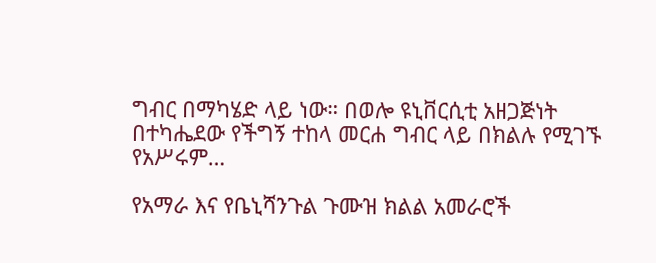ግብር በማካሄድ ላይ ነው። በወሎ ዩኒቨርሲቲ አዘጋጅነት በተካሔደው የችግኝ ተከላ መርሐ ግብር ላይ በክልሉ የሚገኙ የአሥሩም…

የአማራ እና የቤኒሻንጉል ጉሙዝ ክልል አመራሮች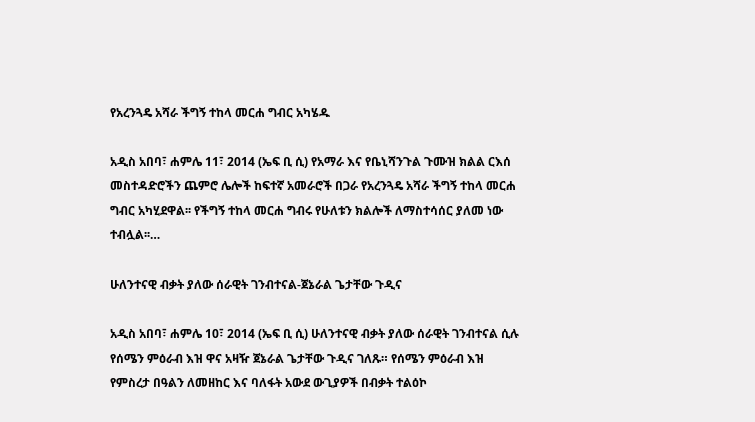የአረንጓዴ አሻራ ችግኝ ተከላ መርሐ ግብር አካሄዱ

አዲስ አበባ፣ ሐምሌ 11፣ 2014 (ኤፍ ቢ ሲ) የአማራ እና የቤኒሻንጉል ጉሙዝ ክልል ርእሰ መስተዳድሮችን ጨምሮ ሌሎች ከፍተኛ አመራሮች በጋራ የአረንጓዴ አሻራ ችግኝ ተከላ መርሐ ግብር አካሂደዋል፡፡ የችግኝ ተከላ መርሐ ግብሩ የሁለቱን ክልሎች ለማስተሳሰር ያለመ ነው ተብሏል፡፡…

ሁለንተናዊ ብቃት ያለው ሰራዊት ገንብተናል-ጀኔራል ጌታቸው ጉዲና

አዲስ አበባ፣ ሐምሌ 10፣ 2014 (ኤፍ ቢ ሲ) ሁለንተናዊ ብቃት ያለው ሰራዊት ገንብተናል ሲሉ የሰሜን ምዕራብ እዝ ዋና አዛዥ ጀኔራል ጌታቸው ጉዲና ገለጹ። የሰሜን ምዕራብ እዝ የምስረታ በዓልን ለመዘከር እና ባለፋት አውደ ውጊያዎች በብቃት ተልዕኮ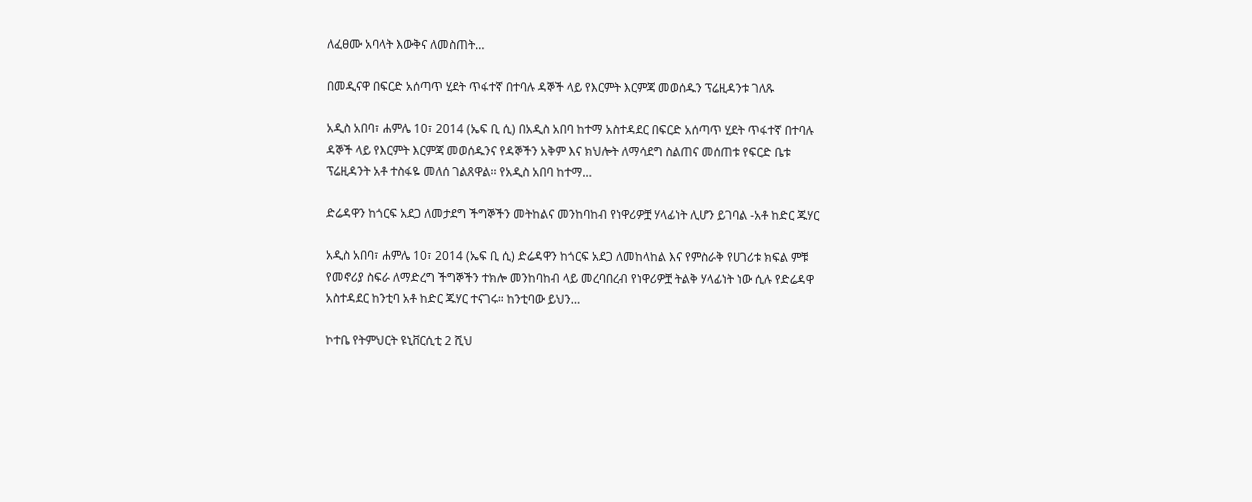ለፈፀሙ አባላት እውቅና ለመስጠት…

በመዲናዋ በፍርድ አሰጣጥ ሂደት ጥፋተኛ በተባሉ ዳኞች ላይ የእርምት እርምጃ መወሰዱን ፕሬዚዳንቱ ገለጹ

አዲስ አበባ፣ ሐምሌ 10፣ 2014 (ኤፍ ቢ ሲ) በአዲስ አበባ ከተማ አስተዳደር በፍርድ አሰጣጥ ሂደት ጥፋተኛ በተባሉ ዳኞች ላይ የእርምት እርምጃ መወሰዱንና የዳኞችን አቅም እና ክህሎት ለማሳደግ ስልጠና መሰጠቱ የፍርድ ቤቱ ፕሬዚዳንት አቶ ተስፋዬ መለሰ ገልጸዋል፡፡ የአዲስ አበባ ከተማ…

ድሬዳዋን ከጎርፍ አደጋ ለመታደግ ችግኞችን መትከልና መንከባከብ የነዋሪዎቿ ሃላፊነት ሊሆን ይገባል -አቶ ከድር ጁሃር

አዲስ አበባ፣ ሐምሌ 10፣ 2014 (ኤፍ ቢ ሲ) ድሬዳዋን ከጎርፍ አደጋ ለመከላከል እና የምስራቅ የሀገሪቱ ክፍል ምቹ የመኖሪያ ስፍራ ለማድረግ ችግኞችን ተክሎ መንከባከብ ላይ መረባበረብ የነዋሪዎቿ ትልቅ ሃላፊነት ነው ሲሉ የድሬዳዋ አስተዳደር ከንቲባ አቶ ከድር ጁሃር ተናገሩ። ከንቲባው ይህን…

ኮተቤ የትምህርት ዩኒቨርሲቲ 2 ሺህ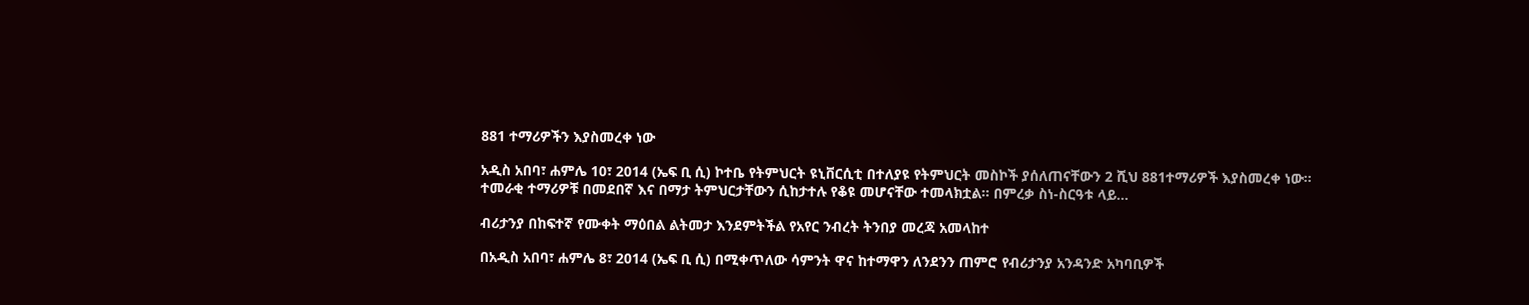881 ተማሪዎችን እያስመረቀ ነው

አዲስ አበባ፣ ሐምሌ 10፣ 2014 (ኤፍ ቢ ሲ) ኮተቤ የትምህርት ዩኒቨርሲቲ በተለያዩ የትምህርት መስኮች ያሰለጠናቸውን 2 ሺህ 881ተማሪዎች እያስመረቀ ነው፡፡ ተመራቂ ተማሪዎቹ በመደበኛ እና በማታ ትምህርታቸውን ሲከታተሉ የቆዩ መሆናቸው ተመላክቷል፡፡ በምረቃ ስነ-ስርዓቱ ላይ…

ብሪታንያ በከፍተኛ የሙቀት ማዕበል ልትመታ እንደምትችል የአየር ንብረት ትንበያ መረጃ አመላከተ

በአዲስ አበባ፣ ሐምሌ 8፣ 2014 (ኤፍ ቢ ሲ) በሚቀጥለው ሳምንት ዋና ከተማዋን ለንደንን ጠምሮ የብሪታንያ አንዳንድ አካባቢዎች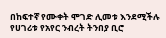በከፍተኛ የሙቀት ሞገድ ሊመቱ እንደሚችሉ የሀገሪቱ የአየር ንብረት ትንበያ ቢሮ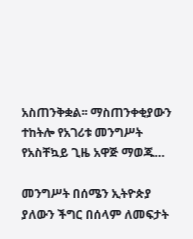አስጠንቅቋል፡፡ ማስጠንቀቂያውን ተከትሎ የአገሪቱ መንግሥት የአስቸኳይ ጊዜ አዋጅ ማወጁ…

መንግሥት በሰሜን ኢትዮጵያ ያለውን ችግር በሰላም ለመፍታት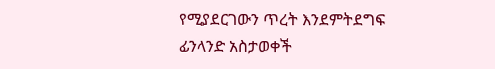የሚያደርገውን ጥረት እንደምትደግፍ ፊንላንድ አስታወቀች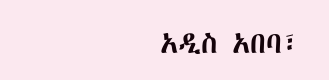አዲስ አበባ፣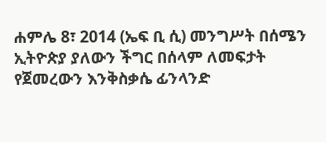ሐምሌ 8፣ 2014 (ኤፍ ቢ ሲ) መንግሥት በሰሜን ኢትዮጵያ ያለውን ችግር በሰላም ለመፍታት የጀመረውን እንቅስቃሴ ፊንላንድ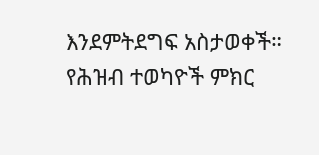እንደምትደግፍ አስታወቀች። የሕዝብ ተወካዮች ምክር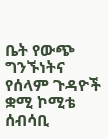ቤት የውጭ ግንኙነትና የሰላም ጉዳዮች ቋሚ ኮሚቴ ሰብሳቢ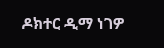ዶክተር ዲማ ነገዎ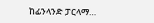ከፊንላንድ ፓርላማ…